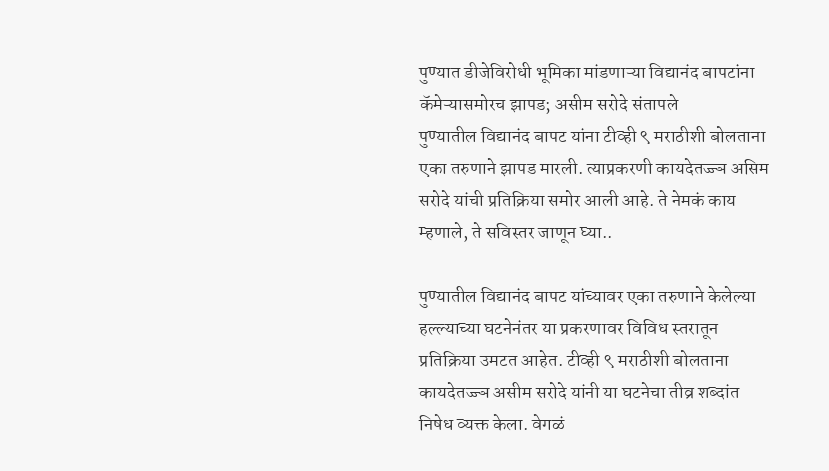पुण्यात डीजेविरोधी भूमिका मांडणाऱ्या विद्यानंद बापटांना कॅमेऱ्यासमोरच झापड; असीम सरोदे संतापले
पुण्यातील विद्यानंद बापट यांना टीव्ही ९ मराठीशी बोलताना एका तरुणाने झापड मारली. त्याप्रकरणी कायदेतज्ज्ञ असिम सरोदे यांची प्रतिक्रिया समोर आली आहे. ते नेमकं काय म्हणाले, ते सविस्तर जाणून घ्या..

पुण्यातील विद्यानंद बापट यांच्यावर एका तरुणाने केलेल्या हल्ल्याच्या घटनेनंतर या प्रकरणावर विविध स्तरातून प्रतिक्रिया उमटत आहेत. टीव्ही ९ मराठीशी बोलताना कायदेतज्ज्ञ असीम सरोदे यांनी या घटनेचा तीव्र शब्दांत निषेध व्यक्त केला. वेगळं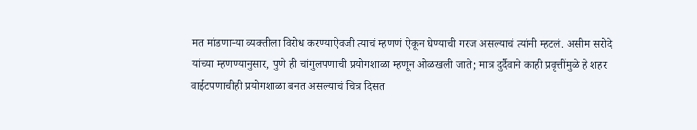मत मांडणाऱ्या व्यक्तीला विरोध करण्याऐवजी त्याचं म्हणणं ऐकून घेण्याची गरज असल्याचं त्यांनी म्हटलं. असीम सरोदे यांच्या म्हणण्यानुसार, पुणे ही चांगुलपणाची प्रयोगशाळा म्हणून ओळखली जाते; मात्र दुर्दैवाने काही प्रवृत्तींमुळे हे शहर वाईटपणाचीही प्रयोगशाळा बनत असल्याचं चित्र दिसत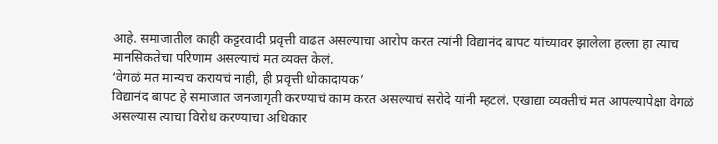आहे. समाजातील काही कट्टरवादी प्रवृत्ती वाढत असल्याचा आरोप करत त्यांनी विद्यानंद बापट यांच्यावर झालेला हल्ला हा त्याच मानसिकतेचा परिणाम असल्याचं मत व्यक्त केलं.
‘वेगळं मत मान्यच करायचं नाही, ही प्रवृत्ती धोकादायक’
विद्यानंद बापट हे समाजात जनजागृती करण्याचं काम करत असल्याचं सरोदे यांनी म्हटलं. एखाद्या व्यक्तीचं मत आपल्यापेक्षा वेगळं असल्यास त्याचा विरोध करण्याचा अधिकार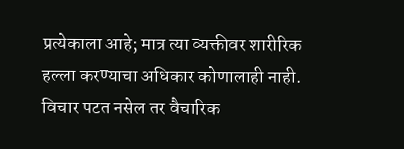प्रत्येकाला आहे; मात्र त्या व्यक्तीवर शारीरिक हल्ला करण्याचा अधिकार कोणालाही नाही. विचार पटत नसेल तर वैचारिक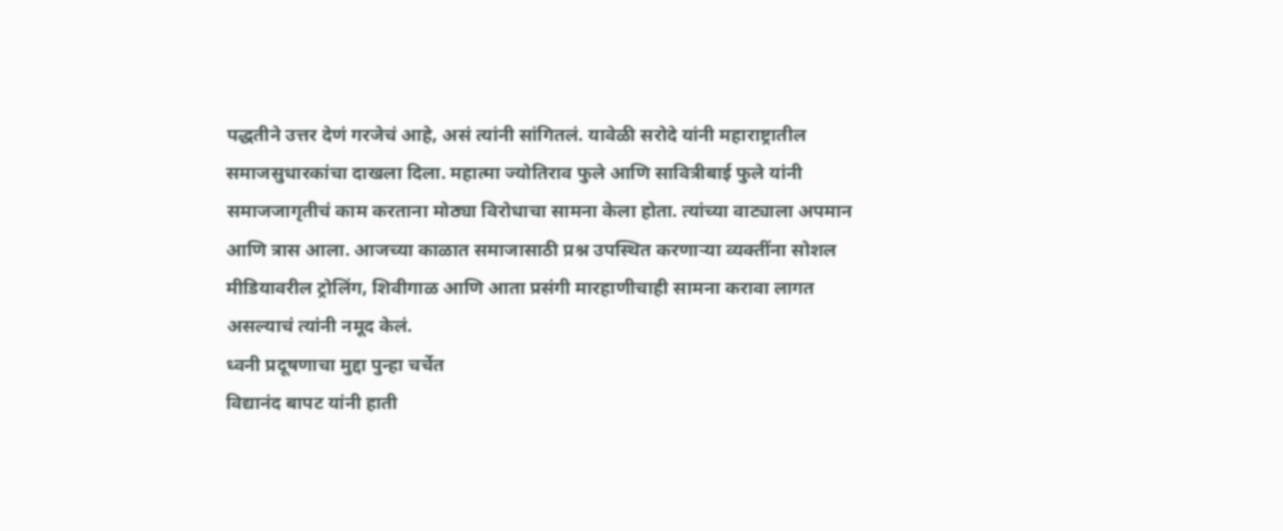पद्धतीने उत्तर देणं गरजेचं आहे, असं त्यांनी सांगितलं. यावेळी सरोदे यांनी महाराष्ट्रातील समाजसुधारकांचा दाखला दिला. महात्मा ज्योतिराव फुले आणि सावित्रीबाई फुले यांनी समाजजागृतीचं काम करताना मोठ्या विरोधाचा सामना केला होता. त्यांच्या वाट्याला अपमान आणि त्रास आला. आजच्या काळात समाजासाठी प्रश्न उपस्थित करणाऱ्या व्यक्तींना सोशल मीडियावरील ट्रोलिंग, शिवीगाळ आणि आता प्रसंगी मारहाणीचाही सामना करावा लागत असल्याचं त्यांनी नमूद केलं.
ध्वनी प्रदूषणाचा मुद्दा पुन्हा चर्चेत
विद्यानंद बापट यांनी हाती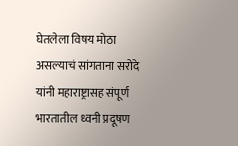घेतलेला विषय मोठा असल्याचं सांगताना सरोदे यांनी महाराष्ट्रासह संपूर्ण भारतातील ध्वनी प्रदूषण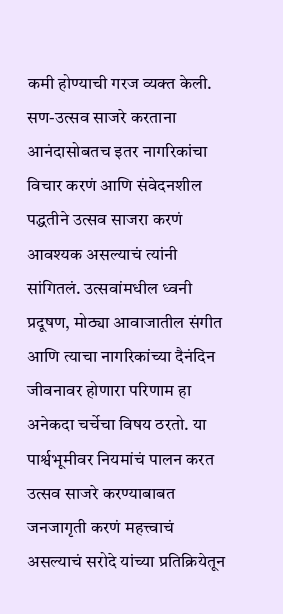कमी होण्याची गरज व्यक्त केली. सण-उत्सव साजरे करताना आनंदासोबतच इतर नागरिकांचा विचार करणं आणि संवेदनशील पद्धतीने उत्सव साजरा करणं आवश्यक असल्याचं त्यांनी सांगितलं. उत्सवांमधील ध्वनी प्रदूषण, मोठ्या आवाजातील संगीत आणि त्याचा नागरिकांच्या दैनंदिन जीवनावर होणारा परिणाम हा अनेकदा चर्चेचा विषय ठरतो. या पार्श्वभूमीवर नियमांचं पालन करत उत्सव साजरे करण्याबाबत जनजागृती करणं महत्त्वाचं असल्याचं सरोदे यांच्या प्रतिक्रियेतून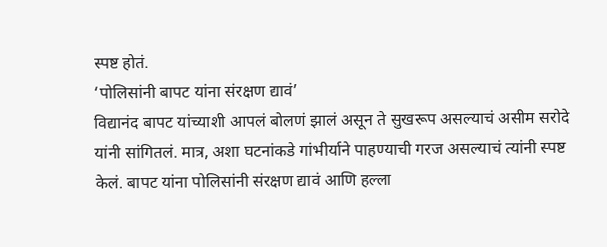स्पष्ट होतं.
‘पोलिसांनी बापट यांना संरक्षण द्यावं’
विद्यानंद बापट यांच्याशी आपलं बोलणं झालं असून ते सुखरूप असल्याचं असीम सरोदे यांनी सांगितलं. मात्र, अशा घटनांकडे गांभीर्याने पाहण्याची गरज असल्याचं त्यांनी स्पष्ट केलं. बापट यांना पोलिसांनी संरक्षण द्यावं आणि हल्ला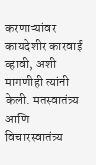करणाऱ्यांवर कायदेशीर कारवाई व्हावी, अशी मागणीही त्यांनी केली. मतस्वातंत्र्य आणि विचारस्वातंत्र्य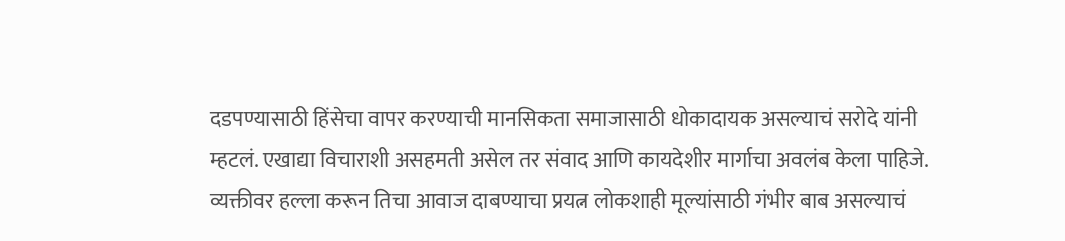दडपण्यासाठी हिंसेचा वापर करण्याची मानसिकता समाजासाठी धोकादायक असल्याचं सरोदे यांनी म्हटलं. एखाद्या विचाराशी असहमती असेल तर संवाद आणि कायदेशीर मार्गाचा अवलंब केला पाहिजे. व्यक्तीवर हल्ला करून तिचा आवाज दाबण्याचा प्रयत्न लोकशाही मूल्यांसाठी गंभीर बाब असल्याचं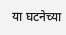या घटनेच्या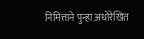निमित्ताने पुन्हा अधोरेखित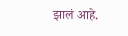झालं आहे.